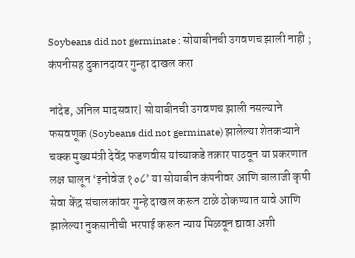Soybeans did not germinate : सोयाबीनची उगवणच झाली नाही ; कंपनीसह दुकानदावर गुन्हा दाखल करा

नांदेड, अनिल मादसवार| सोयाबीनची उगवणच झाली नसल्याने फसवणूक (Soybeans did not germinate) झालेल्या शेतकऱ्याने चक्क मुख्यमंत्री देवेंद्र फडणवीस यांच्याकडे तक्रार पाठवून या प्रकरणात लक्ष घालून ‘इनोवेज १०८’ या सोयाबीन कंपनीवर आणि बालाजी कृषी सेवा केंद्र संचालकांवर गुन्हे दाखल करून टाळे ठोकण्यात यावे आणि झालेल्या नुकसानीची भरपाई करून न्याय मिळवून द्यावा अशी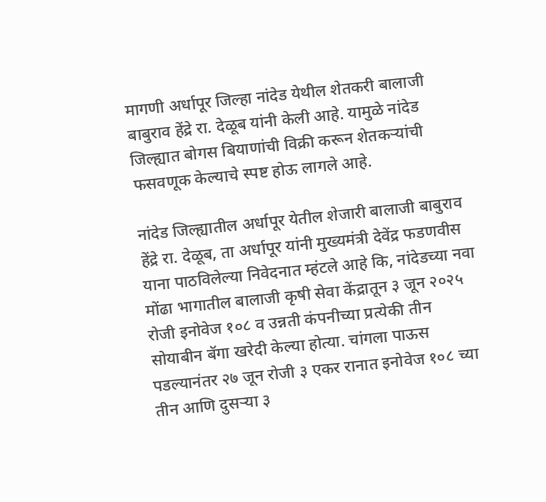मागणी अर्धापूर जिल्हा नांदेड येथील शेतकरी बालाजी बाबुराव हेंद्रे रा. देळूब यांनी केली आहे. यामुळे नांदेड जिल्ह्यात बोगस बियाणांची विक्री करून शेतकऱ्यांची फसवणूक केल्याचे स्पष्ट होऊ लागले आहे.

नांदेड जिल्ह्यातील अर्धापूर येतील शेजारी बालाजी बाबुराव हेंद्रे रा. देळूब, ता अर्धापूर यांनी मुख्यमंत्री देवेंद्र फडणवीस याना पाठविलेल्या निवेदनात म्हंटले आहे कि, नांदेडच्या नवा मोंढा भागातील बालाजी कृषी सेवा केंद्रातून ३ जून २०२५ रोजी इनोवेज १०८ व उन्नती कंपनीच्या प्रत्येकी तीन सोयाबीन बॅगा खरेदी केल्या होत्या. चांगला पाऊस पडल्यानंतर २७ जून रोजी ३ एकर रानात इनोवेज १०८ च्या तीन आणि दुसऱ्या ३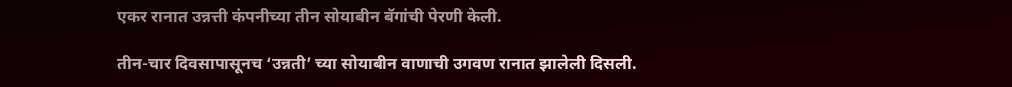एकर रानात उन्नत्ती कंपनीच्या तीन सोयाबीन बॅगांची पेरणी केली.

तीन-चार दिवसापासूनच ‘उन्नती’ च्या सोयाबीन वाणाची उगवण रानात झालेली दिसली.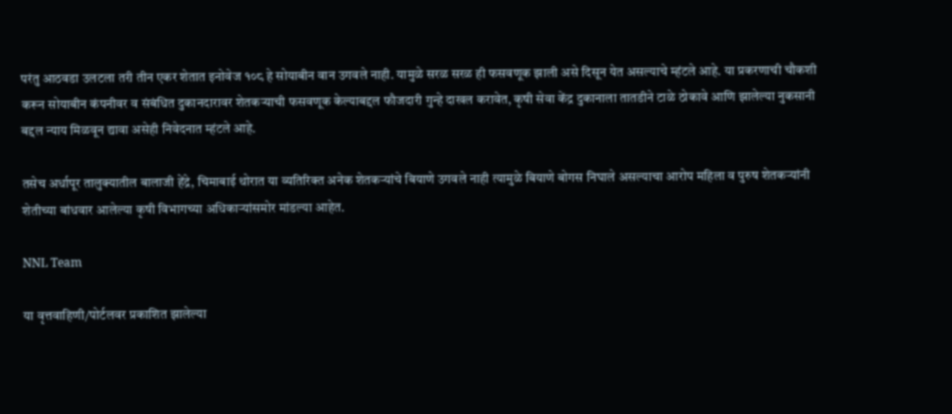परंतु आठवडा उलटला तरी तीन एकर शेतात इनोवेज १०८ हे सोयाबीन वान उगवले नाही. यामुळे सरळ सरळ ही फसवणूक झाली असे दिसून येत असल्याचे म्हंटले आहे. या प्रकरणाची चौकशी करून सोयाबीन कंपनीवर व संबंधित दुकानदारावर शेतकऱ्याची फसवणूक केल्याबद्दल फौजदारी गुन्हे दाखल करावेत, कृषी सेवा केंद्र दुकानाला तातडीने टाळे ठोकावे आणि झालेल्या नुकसानी बद्दल न्याय मिळवून द्यावा असेही निवेदनात म्हंटले आहे.

तसेच अर्धापूर तालुक्यातील बालाजी हेंद्रे, चिमाबाई थोरात या व्यतिरिक्त अनेक शेतकऱ्यांचे बियाणे उगवले नाही त्यामुळे बियाणे बोगस निघाले असल्याचा आरोप महिला व पुरुष शेतकऱ्यांनी शेतीच्या बांधवार आलेल्या कृषी विभागच्या अधिकाऱ्यांसमोर मांडल्या आहेत.

NNL Team

या वृत्तवाहिणी/पोर्टलवर प्रकाशित झालेल्या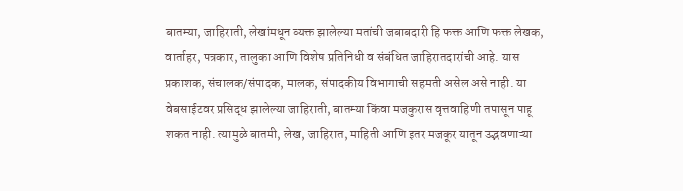बातम्या, जाहिराती, लेखांमधून व्यक्त झालेल्या मतांची जबाबदारी हि फक्त आणि फक्त लेखक, वार्ताहर, पत्रकार, तालुका आणि विशेष प्रतिनिधी व संबंधित जाहिरातदारांची आहे. यास प्रकाशक, संचालक/संपादक, मालक, संपादकीय विभागाची सहमती असेल असे नाही. या वेबसाईटवर प्रसिद्ध झालेल्या जाहिराती, बातम्या किंवा मजकुरास वृत्तवाहिणी तपासून पाहू शकत नाही. त्यामुळे बातमी, लेख, जाहिरात, माहिती आणि इतर मजकूर यातून उद्भवणाऱ्या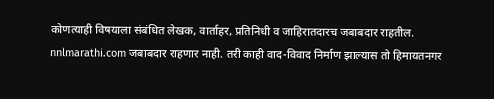कोणत्याही विषयाला संबंधित लेखक, वार्ताहर, प्रतिनिधी व जाहिरातदारच जबाबदार राहतील. nnlmarathi.com जबाबदार राहणार नाही. तरी काही वाद-विवाद निर्माण झाल्यास तो हिमायतनगर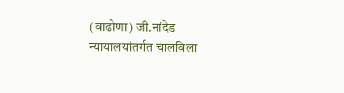(वाढोणा) जी.नांदेड न्यायालयांतर्गत चालविला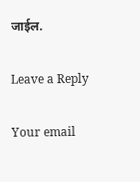जाईल.

Leave a Reply

Your email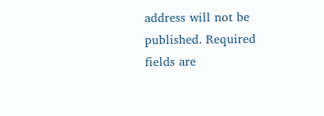address will not be published. Required fields are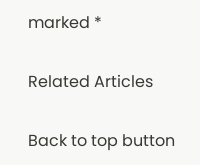marked *

Related Articles

Back to top button